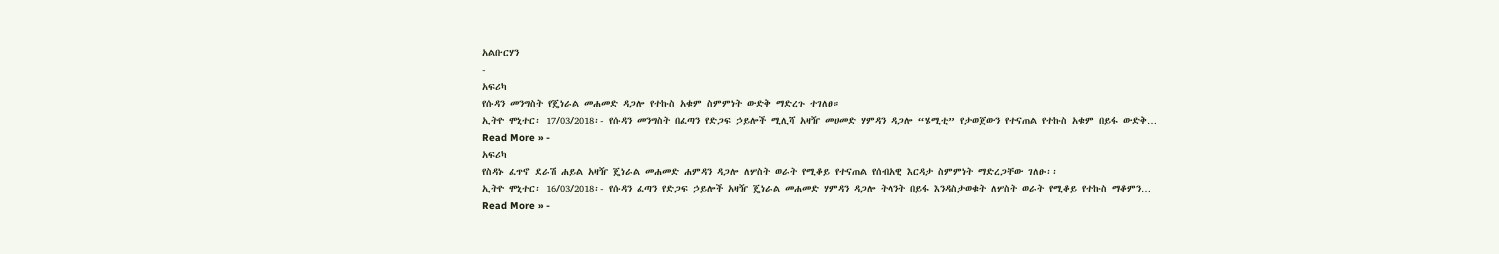አልቡርሃን
-
አፍሪካ
የሱዳን መንግስት የጄነራል መሐመድ ዳጋሎ የተኩስ አቁም ስምምነት ውድቅ ማድረጉ ተገለፀ።
ኢትዮ ሞኒተር፡ 17/03/2018፡- የሱዳን መንግስት በፈጣን የድጋፍ ኃይሎች ሚሊሻ አዛዥ መሀመድ ሃምዳን ዳጋሎ “ሄሚቲ” የታወጀውን የተናጠል የተኩስ አቁም በይፋ ውድቅ…
Read More » -
አፍሪካ
የስዳኑ ፈጥኖ ደራሽ ሐይል አዛዥ ጄነራል መሐመድ ሐምዳን ዳጋሎ ለሦስት ወራት የሚቆይ የተናጠል የሰብአዊ እርዳታ ስምምነት ማድረጋቸው ገለፁ፡፡
ኢትዮ ሞኒተር፡ 16/03/2018፡- የሱዳን ፈጣን የድጋፍ ኃይሎች አዛዥ ጄነራል መሐመድ ሃምዳን ዳጋሎ ትላንት በይፋ እንዳስታወቁት ለሦስት ወራት የሚቆይ የተኩስ ማቆምን…
Read More » -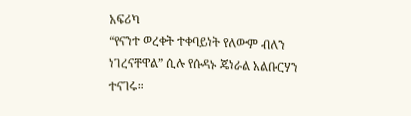አፍሪካ
“የናንተ ወረቀት ተቀባይነት የለውም ብለን ነገረናቸዋል” ሲሉ የሱዳኑ ጄነራል አልቡርሃን ተናገሩ።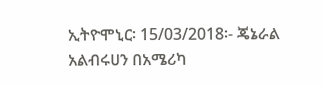ኢትዮሞኒር፡ 15/03/2018፡- ጄኔራል አልብሩሀን በአሜሪካ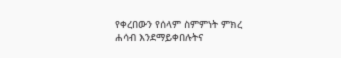የቀረበውን የሰላም ስምምነት ምክረ ሐሳብ እንደማይቀበሉትና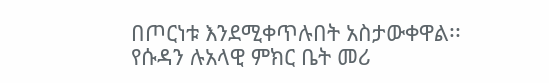በጦርነቱ እንደሚቀጥሉበት አስታውቀዋል፡፡ የሱዳን ሉአላዊ ምክር ቤት መሪ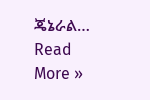ጄኔራል…
Read More »